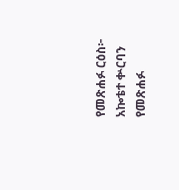የመጽሐፉ ርዕስ፦ አኰቴተ ቍርባን
የመጽሐፉ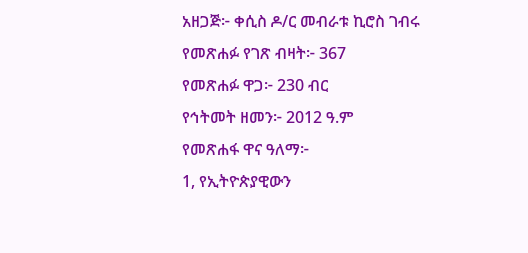አዘጋጅ፦ ቀሲስ ዶ/ር መብራቱ ኪሮስ ገብሩ
የመጽሐፉ የገጽ ብዛት፦ 367
የመጽሐፉ ዋጋ፦ 230 ብር
የኅትመት ዘመን፦ 2012 ዓ.ም
የመጽሐፋ ዋና ዓለማ፦
1, የኢትዮጵያዊውን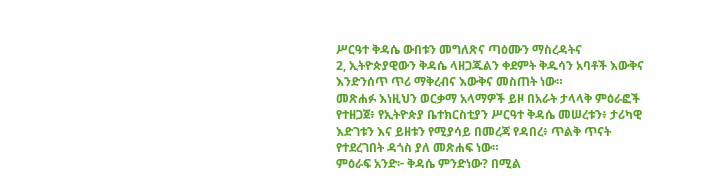ሥርዓተ ቅዳሴ ውበቱን መግለጽና ጣዕሙን ማስረዳትና
2, ኢትዮጵያዊውን ቅዳሴ ላዘጋጁልን ቀደምት ቅዱሳን አባቶች እውቅና እንድንሰጥ ጥሪ ማቅረብና እውቅና መስጠት ነው።
መጽሐፉ እነዚህን ወርቃማ አላማዎች ይዞ በአራት ታላላቅ ምዕራፎች የተዘጋጀ፥ የኢትዮጵያ ቤተክርስቲያን ሥርዓተ ቅዳሴ መሠረቱን፥ ታሪካዊ እድገቱን እና ይዘቱን የሚያሳይ በመረጃ የዳበረ፥ ጥልቅ ጥናት የተደረገበት ዳጎስ ያለ መጽሐፍ ነው።
ምዕራፍ አንድ፦ ቅዳሴ ምንድነው? በሚል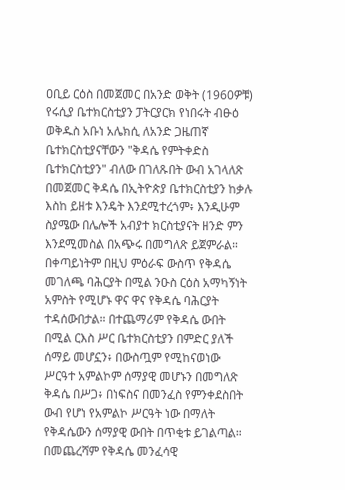ዐቢይ ርዕስ በመጀመር በአንድ ወቅት (1960ዎቹ) የሩሲያ ቤተክርስቲያን ፓትርያርክ የነበሩት ብፁዕ ወቅዱስ አቡነ አሌክሲ ለአንድ ጋዜጠኛ ቤተክርስቲያናቸውን "ቅዳሴ የምትቀድስ ቤተክርስቲያን" ብለው በገለጹበት ውብ አገላለጽ በመጀመር ቅዳሴ በኢትዮጵያ ቤተክርስቲያን ከቃሉ እስከ ይዘቱ እንዴት እንደሚተረጎም፥ እንዲሁም ስያሜው በሌሎች አብያተ ክርስቲያናት ዘንድ ምን እንደሚመስል በአጭሩ በመግለጽ ይጀምራል። በቀጣይነትም በዚህ ምዕራፍ ውስጥ የቅዳሴ መገለጫ ባሕርያት በሚል ንዑስ ርዕስ አማካኝነት አምስት የሚሆኑ ዋና ዋና የቅዳሴ ባሕርያት ተዳሰውበታል። በተጨማሪም የቅዳሴ ውበት በሚል ርእስ ሥር ቤተክርስቲያን በምድር ያለች ሰማይ መሆኗን፥ በውስጧም የሚከናወነው ሥርዓተ አምልኮም ሰማያዊ መሆኑን በመግለጽ ቅዳሴ በሥጋ፥ በነፍስና በመንፈስ የምንቀደስበት ውብ የሆነ የአምልኮ ሥርዓት ነው በማለት የቅዳሴውን ሰማያዊ ውበት በጥቂቱ ይገልጣል። በመጨረሻም የቅዳሴ መንፈሳዊ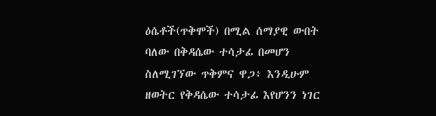ዕሴቶች(ጥቅሞች) በሚል ሰማያዊ ውበት ባለው በቅዳሴው ተሳታፊ በመሆን ስለሚገኘው ጥቅምና ዋጋ፥ እንዲሁም ዘወትር የቅዳሴው ተሳታፊ እየሆንን ነገር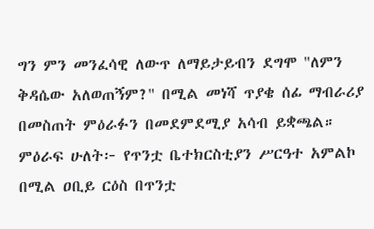ግን ምን መንፈሳዊ ለውጥ ለማይታይብን ደግሞ "ለምን ቅዳሴው አለወጠኝም?" በሚል መነሻ ጥያቄ ሰፊ ማብራሪያ በመስጠት ምዕራፉን በመደምደሚያ አሳብ ይቋጫል።
ምዕራፍ ሁለት፦ የጥንቷ ቤተክርስቲያን ሥርዓተ አምልኮ በሚል ዐቢይ ርዕስ በጥንቷ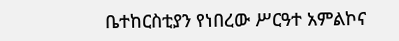ቤተከርስቲያን የነበረው ሥርዓተ አምልኮና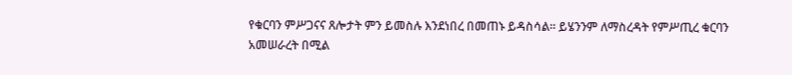የቁርባን ምሥጋናና ጸሎታት ምን ይመስሉ እንደነበረ በመጠኑ ይዳስሳል። ይሄንንም ለማስረዳት የምሥጢረ ቁርባን አመሠራረት በሚል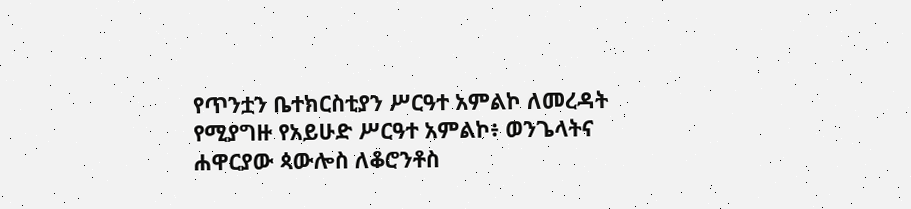የጥንቷን ቤተክርስቲያን ሥርዓተ አምልኮ ለመረዳት የሚያግዙ የአይሁድ ሥርዓተ አምልኮ፥ ወንጌላትና ሐዋርያው ጳውሎስ ለቆሮንቶስ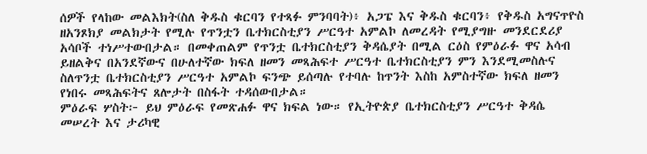ሰዎች የላከው መልእክት(ስለ ቅዱስ ቁርባን የተጻፉ ምንባባት)፥ አጋፔ እና ቅዱስ ቁርባን፥ የቅዱስ አግናጥዮስ ዘአንጾክያ መልክታት የሚሉ የጥንቷን ቤተክርስቲያን ሥርዓተ አምልኮ ለመረዳት የሚያግዙ መንደርደሪያ አሳቦች ተነሥተውበታል። በመቀጠልም የጥንቷ ቤተክርስቲያን ቅዳሴያት በሚል ርዕስ የምዕራፉ ዋና አሳብ ይዘልቅና በአንደኛውና በሁለተኛው ክፍለ ዘመን መጻሕፍተ ሥርዓተ ቤተክርስቲያን ምን እንደሚመስሉና ስለጥንቷ ቤተክርስቲያን ሥርዓተ አምልኮ ፍንጭ ይሰጣሉ የተባሉ ከጥንት እስከ አምስተኛው ክፍለ ዘመን የነበሩ መጻሕፍትና ጸሎታት በስፋት ተዳሰውበታል።
ምዕራፍ ሦስት፦ ይህ ምዕራፍ የመጽሐፉ ዋና ክፍል ነው። የኢትዮጵያ ቤተክርስቲያን ሥርዓተ ቅዳሴ መሠረት እና ታሪካዊ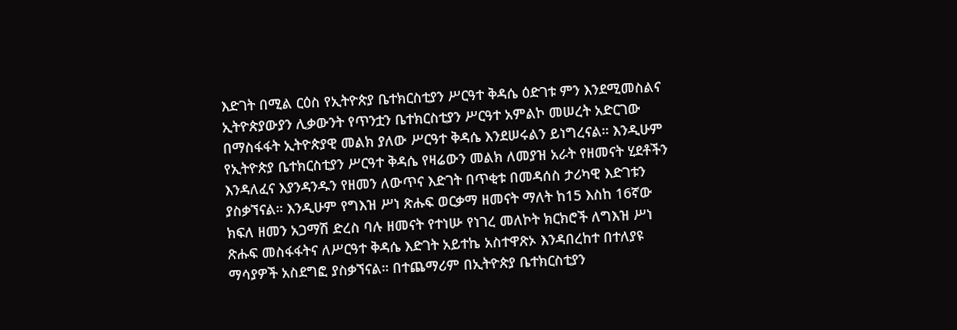እድገት በሚል ርዕስ የኢትዮጵያ ቤተክርስቲያን ሥርዓተ ቅዳሴ ዕድገቱ ምን እንደሚመስልና ኢትዮጵያውያን ሊቃውንት የጥንቷን ቤተክርስቲያን ሥርዓተ አምልኮ መሠረት አድርገው በማስፋፋት ኢትዮጵያዊ መልክ ያለው ሥርዓተ ቅዳሴ እንደሠሩልን ይነግረናል። እንዲሁም የኢትዮጵያ ቤተክርስቲያን ሥርዓተ ቅዳሴ የዛሬውን መልክ ለመያዝ አራት የዘመናት ሂደቶችን እንዳለፈና እያንዳንዱን የዘመን ለውጥና እድገት በጥቂቱ በመዳሰስ ታሪካዊ እድገቱን ያስቃኘናል። እንዲሁም የግእዝ ሥነ ጽሑፍ ወርቃማ ዘመናት ማለት ከ15 እስከ 16ኛው ክፍለ ዘመን አጋማሽ ድረስ ባሉ ዘመናት የተነሡ የነገረ መለኮት ክርክሮች ለግእዝ ሥነ ጽሑፍ መስፋፋትና ለሥርዓተ ቅዳሴ እድገት አይተኬ አስተዋጽኦ እንዳበረከተ በተለያዩ ማሳያዎች አስደግፎ ያስቃኘናል። በተጨማሪም በኢትዮጵያ ቤተክርስቲያን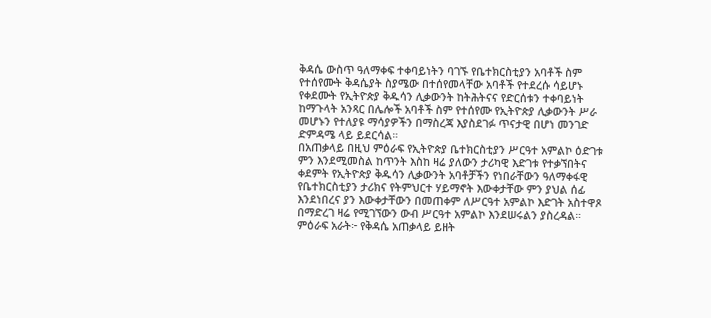ቅዳሴ ውስጥ ዓለማቀፍ ተቀባይነትን ባገኙ የቤተክርስቲያን አባቶች ስም የተሰየሙት ቅዳሴያት ስያሜው በተሰየመላቸው አባቶች የተደረሱ ሳይሆኑ የቀደሙት የኢትዮጵያ ቅዱሳን ሊቃውንት ከትሕትናና የድርሰቱን ተቀባይነት ከማጉላት አንጻር በሌሎች አባቶች ስም የተሰየሙ የኢትዮጵያ ሊቃውንት ሥራ መሆኑን የተለያዩ ማሳያዎችን በማስረጃ እያስደገፉ ጥናታዊ በሆነ መንገድ ድምዳሜ ላይ ይደርሳል።
በአጠቃላይ በዚህ ምዕራፍ የኢትዮጵያ ቤተክርስቲያን ሥርዓተ አምልኮ ዕድገቱ ምን እንደሚመስል ከጥንት እስከ ዛሬ ያለውን ታሪካዊ እድገቱ የተቃኘበትና ቀደምት የኢትዮጵያ ቅዱሳን ሊቃውንት አባቶቻችን የነበራቸውን ዓለማቀፋዊ የቤተክርስቲያን ታሪክና የትምህርተ ሃይማኖት እውቀታቸው ምን ያህል ሰፊ እንደነበረና ያን እውቀታቸውን በመጠቀም ለሥርዓተ አምልኮ እድገት አስተዋጾ በማድረገ ዛሬ የሚገኘውን ውብ ሥርዓተ አምልኮ እንደሠሩልን ያስረዳል።
ምዕራፍ አራት፦ የቅዳሴ አጠቃላይ ይዘት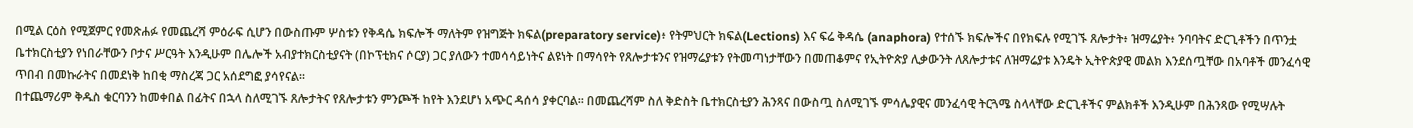በሚል ርዕስ የሚጀምር የመጽሐፉ የመጨረሻ ምዕራፍ ሲሆን በውስጡም ሦስቱን የቅዳሴ ክፍሎች ማለትም የዝግጅት ክፍል(preparatory service)፥ የትምህርት ክፍል(Lections) እና ፍሬ ቅዳሴ (anaphora) የተሰኙ ክፍሎችና በየክፍሉ የሚገኙ ጸሎታት፥ ዝማሬያት፥ ንባባትና ድርጊቶችን በጥንቷ ቤተክርስቲያን የነበራቸውን ቦታና ሥርዓት እንዲሁም በሌሎች አብያተክርስቲያናት (በኮፕቲክና ሶርያ) ጋር ያለውን ተመሳሳይነትና ልዩነት በማሳየት የጸሎታቱንና የዝማሬያቱን የትመጣነታቸውን በመጠቆምና የኢትዮጵያ ሊቃውንት ለጸሎታቱና ለዝማሬያቱ እንዴት ኢትዮጵያዊ መልክ እንደሰጧቸው በአባቶች መንፈሳዊ ጥበብ በመኩራትና በመደነቅ ከበቂ ማስረጃ ጋር አሰደግፎ ያሳየናል።
በተጨማሪም ቅዱስ ቁርባንን ከመቀበል በፊትና በኋላ ስለሚገኙ ጸሎታትና የጸሎታቱን ምንጮች ከየት እንደሆነ አጭር ዳሰሳ ያቀርባል። በመጨረሻም ስለ ቅድስት ቤተክርስቲያን ሕንጻና በውስጧ ስለሚገኙ ምሳሌያዊና መንፈሳዊ ትርጓሜ ስላላቸው ድርጊቶችና ምልክቶች እንዲሁም በሕንጻው የሚሣሉት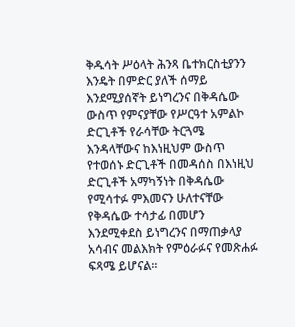ቅዱሳት ሥዕላት ሕንጻ ቤተክርስቲያንን እንዴት በምድር ያለች ሰማይ እንደሚያሰኛት ይነግረንና በቅዳሴው ውስጥ የምናያቸው የሥርዓተ አምልኮ ድርጊቶች የራሳቸው ትርጓሜ እንዳላቸውና ከእነዚህም ውስጥ የተወሰኑ ድርጊቶች በመዳሰስ በእነዚህ ድርጊቶች አማካኝነት በቅዳሴው የሚሳተፉ ምእመናን ሁለተናቸው የቅዳሴው ተሳታፊ በመሆን እንደሚቀደስ ይነግረንና በማጠቃላያ አሳብና መልእክት የምዕራፉና የመጽሐፉ ፍጻሜ ይሆናል።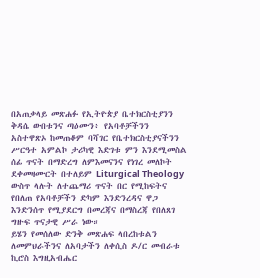በአጠቃላይ መጽሐፉ የኢትዮጵያ ቤተክርስቲያንን ቅዳሴ ውበቱንና ጣዕሙን፥ የአባቶቻችንን አስተዋጽኦ ከመጠቆም ባሻገር የቤተክርስቲያናችንን ሥርዓተ አምልኮ ታሪካዊ እድገቱ ምን እንደሚመስል ሰፊ ጥናት በማድረግ ለምእመናንና የነገረ መለኮት ደቀመዛሙርት በተለይም Liturgical Theology ውስጥ ላሉት ለተጨማሪ ጥናት በር የሚከፍትና የበለጠ የአባቶቻችን ድካም እንድንረዳና ዋጋ እንድንሰጥ የሚያደርግ በመረጃና በማስረጃ የበለጸገ ግዙፍ ጥናታዊ ሥራ ነው።
ይሄን የመሰለው ድንቅ መጽሐፍ ላበረከቱልን ለመምህራችንና ለአባታችን ለቀሲስ ዶ/ር መብራቱ ኪሮስ እግዚአብሔር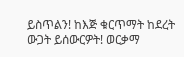ይስጥልን! ከእጅ ቁርጥማት ከደረት ውጋት ይሰውርዎት! ወርቃማ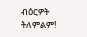ብዕርዎት ትለምልም!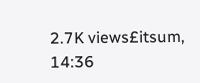2.7K views£itsum, 14:36